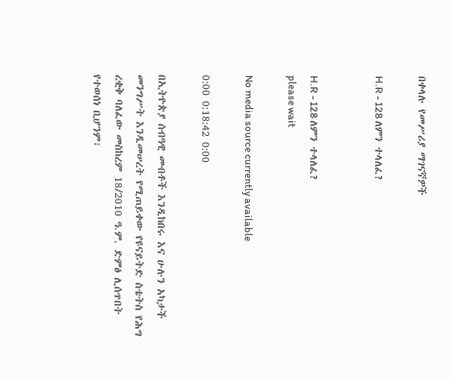በቀላሉ የመሥሪያ ማገናኛዎች

H.R - 128 ለምን ተላለፈ?


H.R - 128 ለምን ተላለፈ?
please wait

No media source currently available

0:00 0:18:42 0:00

በኢትዮጵያ ሰብዓዊ መብቶች እንዲከበሩ እና ሁሉን አካታች መንግሥት እንዲመሠረት የሚጠይቀው የዩናይትድ ስቴትስ የሕግ ረቂቅ ባለፈው መስከረም 18/2010 ዓ.ም. ድምፅ ሊሰጥበት የተወሰነ ቢሆንም፣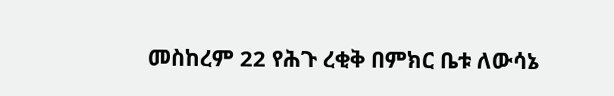መስከረም 22 የሕጉ ረቂቅ በምክር ቤቱ ለውሳኔ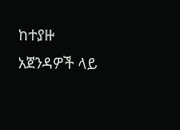ከተያዙ አጀንዳዎች ላይ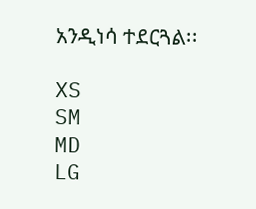አንዲነሳ ተደርጓል፡፡

XS
SM
MD
LG